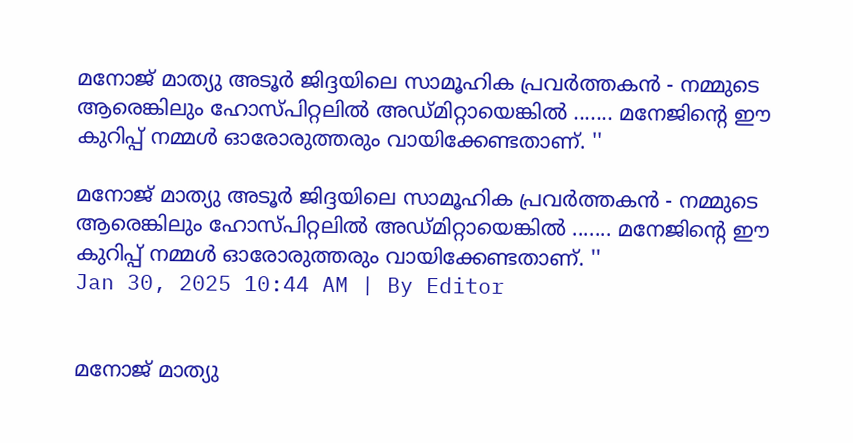മനോജ് മാത്യു അടൂർ ജിദ്ദയിലെ സാമൂഹിക പ്രവർത്തകൻ - നമ്മുടെ ആരെങ്കിലും ഹോസ്പിറ്റലിൽ അഡ്മിറ്റായെങ്കിൽ ....... മനേജിൻ്റെ ഈ കുറിപ്പ് നമ്മൾ ഓരോരുത്തരും വായിക്കേണ്ടതാണ്. ''

മനോജ് മാത്യു അടൂർ ജിദ്ദയിലെ സാമൂഹിക പ്രവർത്തകൻ - നമ്മുടെ ആരെങ്കിലും ഹോസ്പിറ്റലിൽ അഡ്മിറ്റായെങ്കിൽ ....... മനേജിൻ്റെ ഈ കുറിപ്പ് നമ്മൾ ഓരോരുത്തരും വായിക്കേണ്ടതാണ്. ''
Jan 30, 2025 10:44 AM | By Editor


മനോജ് മാത്യു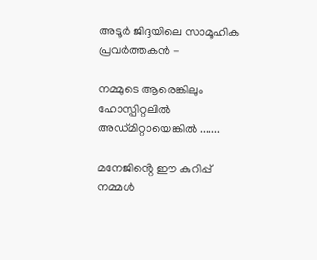അടൂർ ജിദ്ദയിലെ സാമൂഹിക പ്രവർത്തകൻ -

നമ്മുടെ ആരെങ്കിലും ഹോസ്പിറ്റലിൽ അഡ്മിറ്റായെങ്കിൽ .......

മനേജിൻ്റെ ഈ കുറിപ്പ് നമ്മൾ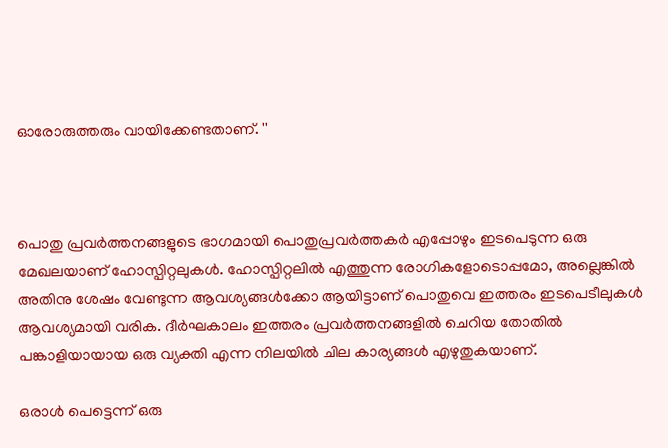ഓരോരുത്തരും വായിക്കേണ്ടതാണ്. ''



പൊതു പ്രവർത്തനങ്ങളുടെ ഭാഗമായി പൊതുപ്രവർത്തകർ എപ്പോഴും ഇടപെടുന്ന ഒരു മേഖലയാണ് ഹോസ്പിറ്റലുകൾ. ഹോസ്പിറ്റലിൽ എത്തുന്ന രോഗികളോടൊപ്പമോ, അല്ലെങ്കിൽ അതിനു ശേഷം വേണ്ടുന്ന ആവശ്യങ്ങൾക്കോ ആയിട്ടാണ് പൊതുവെ ഇത്തരം ഇടപെടീലുകൾ ആവശ്യമായി വരിക. ദീർഘകാലം ഇത്തരം പ്രവർത്തനങ്ങളിൽ ചെറിയ തോതിൽ പങ്കാളിയായായ ഒരു വ്യക്തി എന്ന നിലയിൽ ചില കാര്യങ്ങൾ എഴുതുകയാണ്.

ഒരാൾ പെട്ടെന്ന് ഒരു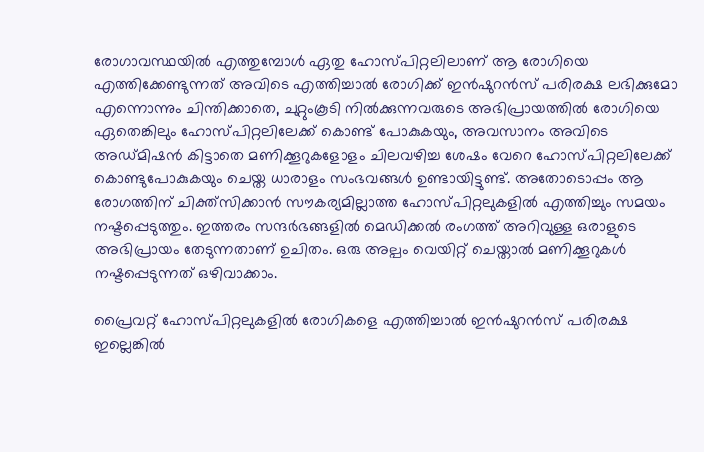രോഗാവസ്ഥയിൽ എത്തുമ്പോൾ ഏതു ഹോസ്പിറ്റലിലാണ് ആ രോഗിയെ എത്തിക്കേണ്ടുന്നത് അവിടെ എത്തിച്ചാൽ രോഗിക്ക് ഇൻഷുറൻസ് പരിരക്ഷ ലഭിക്കുമോ എന്നൊന്നും ചിന്തിക്കാതെ, ചുറ്റുംകൂടി നിൽക്കുന്നവരുടെ അഭിപ്രായത്തിൽ രോഗിയെ ഏതെങ്കിലും ഹോസ്പിറ്റലിലേക്ക് കൊണ്ട് പോകുകയും, അവസാനം അവിടെ അഡ്മിഷൻ കിട്ടാതെ മണിക്കൂറുകളോളം ചിലവഴിച്ച ശേഷം വേറെ ഹോസ്പിറ്റലിലേക്ക് കൊണ്ടുപോകുകയും ചെയ്ത ധാരാളം സംഭവങ്ങൾ ഉണ്ടായിട്ടുണ്ട്. അതോടൊപ്പം ആ രോഗത്തിന് ചിക്ത്സിക്കാൻ സൗകര്യമില്ലാത്ത ഹോസ്പിറ്റലുകളിൽ എത്തിച്ചും സമയം നഷ്ടപ്പെടുത്തും. ഇത്തരം സന്ദർഭങ്ങളിൽ മെഡിക്കൽ രംഗത്ത് അറിവുള്ള ഒരാളുടെ അഭിപ്രായം തേടുന്നതാണ് ഉചിതം. ഒരു അല്പം വെയിറ്റ് ചെയ്താൽ മണിക്കൂറുകൾ നഷ്ടപ്പെടുന്നത് ഒഴിവാക്കാം.

പ്രൈവറ്റ് ഹോസ്പിറ്റലുകളിൽ രോഗികളെ എത്തിച്ചാൽ ഇൻഷുറൻസ് പരിരക്ഷ ഇല്ലെങ്കിൽ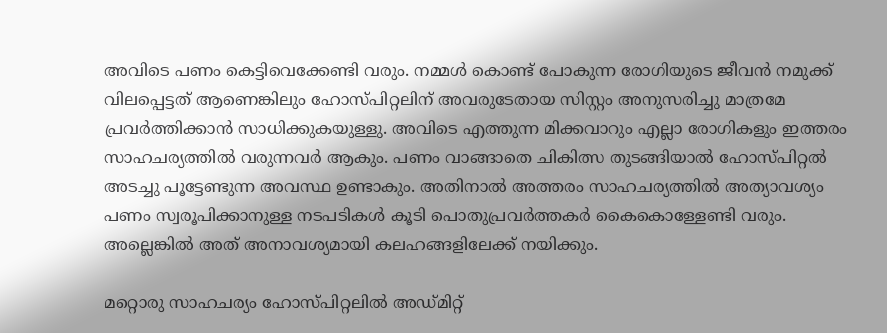അവിടെ പണം കെട്ടിവെക്കേണ്ടി വരും. നമ്മൾ കൊണ്ട് പോകുന്ന രോഗിയുടെ ജീവൻ നമുക്ക് വിലപ്പെട്ടത് ആണെങ്കിലും ഹോസ്പിറ്റലിന് അവരുടേതായ സിസ്റ്റം അനുസരിച്ചു മാത്രമേ പ്രവർത്തിക്കാൻ സാധിക്കുകയുള്ളു. അവിടെ എത്തുന്ന മിക്കവാറും എല്ലാ രോഗികളും ഇത്തരം സാഹചര്യത്തിൽ വരുന്നവർ ആകും. പണം വാങ്ങാതെ ചികിത്സ തുടങ്ങിയാൽ ഹോസ്പിറ്റൽ അടച്ചു പൂട്ടേണ്ടുന്ന അവസ്ഥ ഉണ്ടാകും. അതിനാൽ അത്തരം സാഹചര്യത്തിൽ അത്യാവശ്യം പണം സ്വരൂപിക്കാനുള്ള നടപടികൾ കൂടി പൊതുപ്രവർത്തകർ കൈകൊള്ളേണ്ടി വരും. അല്ലെങ്കിൽ അത് അനാവശ്യമായി കലഹങ്ങളിലേക്ക് നയിക്കും.

മറ്റൊരു സാഹചര്യം ഹോസ്പിറ്റലിൽ അഡ്മിറ്റ്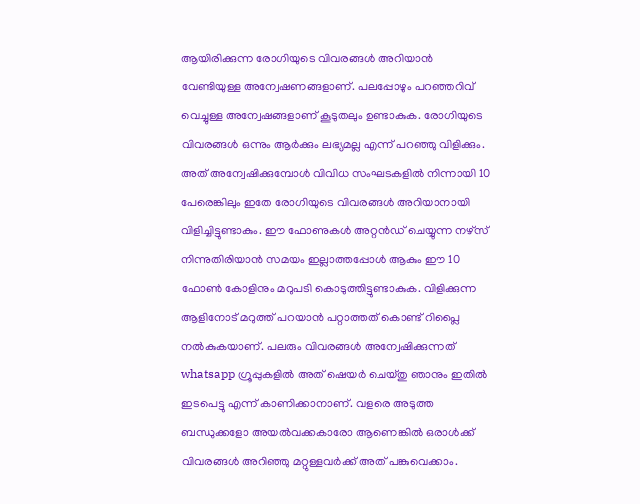ആയിരിക്കുന്ന രോഗിയുടെ വിവരങ്ങൾ അറിയാൻ വേണ്ടിയുള്ള അന്വേഷണങ്ങളാണ്. പലപ്പോഴും പറഞ്ഞറിവ് വെച്ചുള്ള അന്വേഷങ്ങളാണ് കൂടുതലും ഉണ്ടാകുക. രോഗിയുടെ വിവരങ്ങൾ ഒന്നും ആർക്കും ലഭ്യമല്ല എന്ന് പറഞ്ഞു വിളിക്കും. അത് അന്വേഷിക്കുമ്പോൾ വിവിധ സംഘടകളിൽ നിന്നായി 10 പേരെങ്കിലും ഇതേ രോഗിയുടെ വിവരങ്ങൾ അറിയാനായി വിളിച്ചിട്ടുണ്ടാകും. ഈ ഫോണുകൾ അറ്റൻഡ് ചെയ്യുന്ന നഴ്‌സ് നിന്നുതിരിയാൻ സമയം ഇല്ലാത്തപ്പോൾ ആകും ഈ 10 ഫോൺ കോളിനും മറുപടി കൊടുത്തിട്ടുണ്ടാകുക. വിളിക്കുന്ന ആളിനോട് മറുത്ത് പറയാൻ പറ്റാത്തത് കൊണ്ട് റിപ്ലൈ നൽകുകയാണ്. പലരും വിവരങ്ങൾ അന്വേഷിക്കുന്നത് whatsapp ഗ്രൂപ്പുകളിൽ അത് ഷെയർ ചെയ്തു ഞാനും ഇതിൽ ഇടപെട്ടു എന്ന് കാണിക്കാനാണ്. വളരെ അടുത്ത ബന്ധുക്കളോ അയൽവക്കകാരോ ആണെങ്കിൽ ഒരാൾക്ക് വിവരങ്ങൾ അറിഞ്ഞു മറ്റുള്ളവർക്ക് അത് പങ്കുവെക്കാം.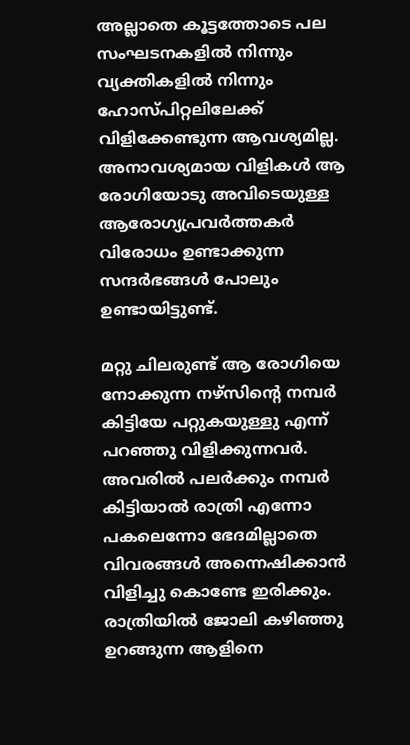അല്ലാതെ കൂട്ടത്തോടെ പല സംഘടനകളിൽ നിന്നും വ്യക്തികളിൽ നിന്നും ഹോസ്പിറ്റലിലേക്ക് വിളിക്കേണ്ടുന്ന ആവശ്യമില്ല. അനാവശ്യമായ വിളികൾ ആ രോഗിയോടു അവിടെയുള്ള ആരോഗ്യപ്രവർത്തകർ വിരോധം ഉണ്ടാക്കുന്ന സന്ദർഭങ്ങൾ പോലും ഉണ്ടായിട്ടുണ്ട്.

മറ്റു ചിലരുണ്ട് ആ രോഗിയെ നോക്കുന്ന നഴ്സിന്റെ നമ്പർ കിട്ടിയേ പറ്റുകയുള്ളു എന്ന് പറഞ്ഞു വിളിക്കുന്നവർ. അവരിൽ പലർക്കും നമ്പർ കിട്ടിയാൽ രാത്രി എന്നോ പകലെന്നോ ഭേദമില്ലാതെ വിവരങ്ങൾ അന്നെഷിക്കാൻ വിളിച്ചു കൊണ്ടേ ഇരിക്കും. രാത്രിയിൽ ജോലി കഴിഞ്ഞു ഉറങ്ങുന്ന ആളിനെ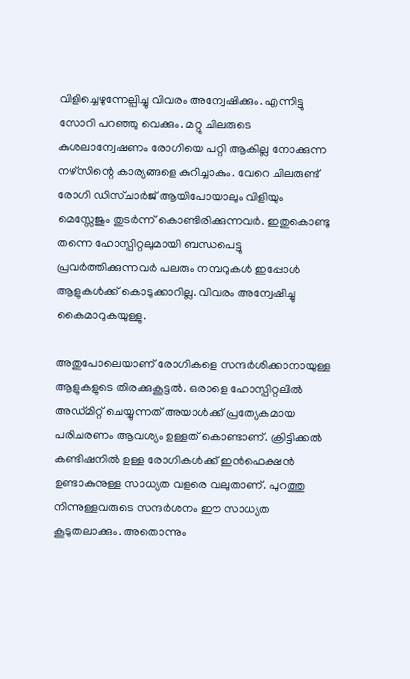വിളിച്ചെഴുന്നേല്പിച്ചു വിവരം അന്വേഷിക്കും. എന്നിട്ടു സോറി പറഞ്ഞു വെക്കും. മറ്റു ചിലരുടെ കുശലാന്വേഷണം രോഗിയെ പറ്റി ആകില്ല നോക്കുന്ന നഴ്സിന്റെ കാര്യങ്ങളെ കുറിച്ചാകും. വേറെ ചിലരുണ്ട് രോഗി ഡിസ്ചാർജ് ആയിപോയാലും വിളിയും മെസ്സേജും തുടർന്ന് കൊണ്ടിരിക്കുന്നവർ. ഇതുകൊണ്ടു തന്നെ ഹോസ്പിറ്റലുമായി ബന്ധപെട്ടു പ്രവർത്തിക്കുന്നവർ പലരും നമ്പറുകൾ ഇപ്പോൾ ആളുകൾക്ക് കൊടുക്കാറില്ല. വിവരം അന്വേഷിച്ചു കൈമാറുകയുള്ളു.

അതുപോലെയാണ് രോഗികളെ സന്ദർശിക്കാനായുള്ള ആളുകളുടെ തിരക്കുകൂട്ടൽ. ഒരാളെ ഹോസ്പിറ്റലിൽ അഡ്മിറ്റ് ചെയ്യുന്നത് അയാൾക്ക് പ്രത്യേകമായ പരിചരണം ആവശ്യം ഉള്ളത് കൊണ്ടാണ്. ക്രിട്ടിക്കൽ കണ്ടിഷനിൽ ഉള്ള രോഗികൾക്ക് ഇൻഫെക്ഷൻ ഉണ്ടാകുനുള്ള സാധ്യത വളരെ വലുതാണ്. പുറത്തു നിന്നുള്ളവരുടെ സന്ദർശനം ഈ സാധ്യത കൂടുതലാക്കും. അതൊന്നും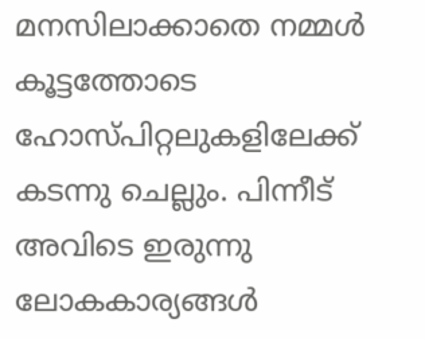മനസിലാക്കാതെ നമ്മൾ കൂട്ടത്തോടെ ഹോസ്പിറ്റലുകളിലേക്ക് കടന്നു ചെല്ലും. പിന്നീട് അവിടെ ഇരുന്നു ലോകകാര്യങ്ങൾ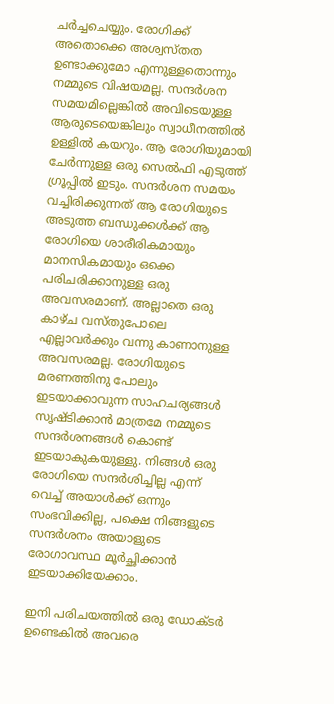ചർച്ചചെയ്യും. രോഗിക്ക് അതൊക്കെ അശ്വസ്തത ഉണ്ടാക്കുമോ എന്നുള്ളതൊന്നും നമ്മുടെ വിഷയമല്ല. സന്ദർശന സമയമില്ലെങ്കിൽ അവിടെയുള്ള ആരുടെയെങ്കിലും സ്വാധീനത്തിൽ ഉള്ളിൽ കയറും. ആ രോഗിയുമായി ചേർന്നുള്ള ഒരു സെൽഫി എടുത്ത് ഗ്രൂപ്പിൽ ഇടും. സന്ദർശന സമയം വച്ചിരിക്കുന്നത് ആ രോഗിയുടെ അടുത്ത ബന്ധുക്കൾക്ക് ആ രോഗിയെ ശാരീരികമായും മാനസികമായും ഒക്കെ പരിചരിക്കാനുള്ള ഒരു അവസരമാണ്. അല്ലാതെ ഒരു കാഴ്ച വസ്തുപോലെ എല്ലാവർക്കും വന്നു കാണാനുള്ള അവസരമല്ല. രോഗിയുടെ മരണത്തിനു പോലും ഇടയാക്കാവുന്ന സാഹചര്യങ്ങൾ സൃഷ്ടിക്കാൻ മാത്രമേ നമ്മുടെ സന്ദർശനങ്ങൾ കൊണ്ട് ഇടയാകുകയുള്ളു. നിങ്ങൾ ഒരു രോഗിയെ സന്ദർശിച്ചില്ല എന്ന് വെച്ച് അയാൾക്ക് ഒന്നും സംഭവിക്കില്ല, പക്ഷെ നിങ്ങളുടെ സന്ദർശനം അയാളുടെ രോഗാവസ്ഥ മൂർച്ഛിക്കാൻ ഇടയാക്കിയേക്കാം.

ഇനി പരിചയത്തിൽ ഒരു ഡോക്ടർ ഉണ്ടെകിൽ അവരെ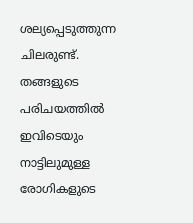ശല്യപ്പെടുത്തുന്ന ചിലരുണ്ട്. തങ്ങളുടെ പരിചയത്തിൽ ഇവിടെയും നാട്ടിലുമുള്ള രോഗികളുടെ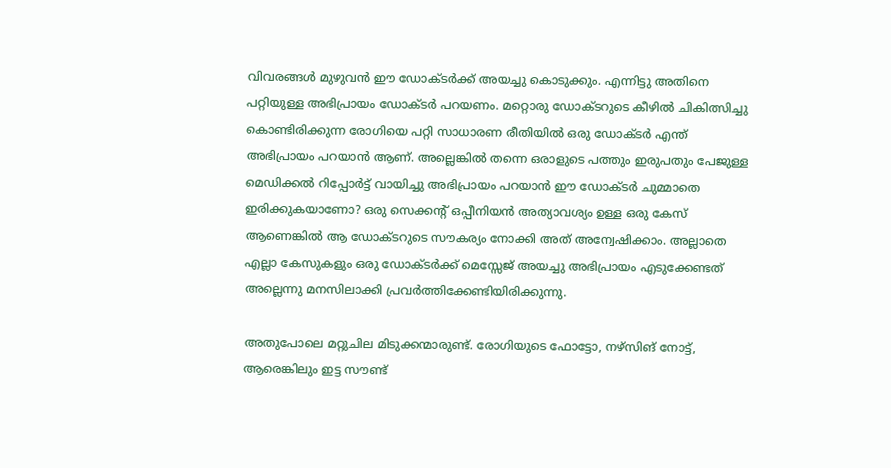വിവരങ്ങൾ മുഴുവൻ ഈ ഡോക്ടർക്ക് അയച്ചു കൊടുക്കും. എന്നിട്ടു അതിനെ പറ്റിയുള്ള അഭിപ്രായം ഡോക്ടർ പറയണം. മറ്റൊരു ഡോക്ടറുടെ കീഴിൽ ചികിത്സിച്ചു കൊണ്ടിരിക്കുന്ന രോഗിയെ പറ്റി സാധാരണ രീതിയിൽ ഒരു ഡോക്ടർ എന്ത് അഭിപ്രായം പറയാൻ ആണ്. അല്ലെങ്കിൽ തന്നെ ഒരാളുടെ പത്തും ഇരുപതും പേജുള്ള മെഡിക്കൽ റിപ്പോർട്ട് വായിച്ചു അഭിപ്രായം പറയാൻ ഈ ഡോക്ടർ ചുമ്മാതെ ഇരിക്കുകയാണോ? ഒരു സെക്കന്റ് ഒപ്പീനിയൻ അത്യാവശ്യം ഉള്ള ഒരു കേസ് ആണെങ്കിൽ ആ ഡോക്ടറുടെ സൗകര്യം നോക്കി അത് അന്വേഷിക്കാം. അല്ലാതെ എല്ലാ കേസുകളും ഒരു ഡോക്ടർക്ക് മെസ്സേജ് അയച്ചു അഭിപ്രായം എടുക്കേണ്ടത് അല്ലെന്നു മനസിലാക്കി പ്രവർത്തിക്കേണ്ടിയിരിക്കുന്നു.

അതുപോലെ മറ്റുചില മിടുക്കന്മാരുണ്ട്. രോഗിയുടെ ഫോട്ടോ, നഴ്സിങ് നോട്ട്, ആരെങ്കിലും ഇട്ട സൗണ്ട്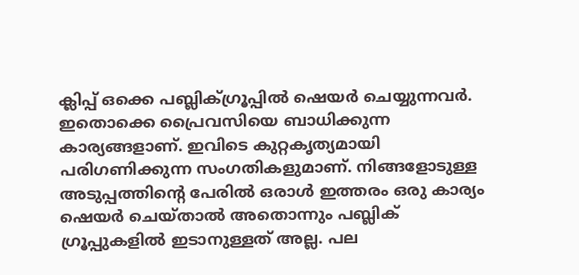ക്ലിപ്പ് ഒക്കെ പബ്ലിക്ഗ്രൂപ്പിൽ ഷെയർ ചെയ്യുന്നവർ. ഇതൊക്കെ പ്രൈവസിയെ ബാധിക്കുന്ന കാര്യങ്ങളാണ്. ഇവിടെ കുറ്റകൃത്യമായി പരിഗണിക്കുന്ന സംഗതികളുമാണ്. നിങ്ങളോടുള്ള അടുപ്പത്തിന്റെ പേരിൽ ഒരാൾ ഇത്തരം ഒരു കാര്യം ഷെയർ ചെയ്താൽ അതൊന്നും പബ്ലിക് ഗ്രൂപ്പുകളിൽ ഇടാനുള്ളത് അല്ല. പല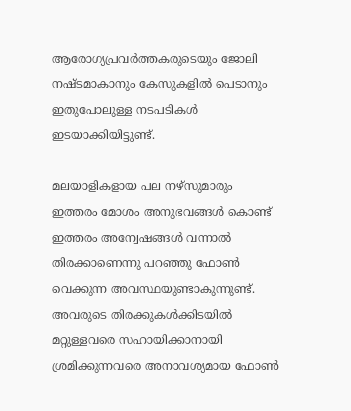ആരോഗ്യപ്രവർത്തകരുടെയും ജോലി നഷ്ടമാകാനും കേസുകളിൽ പെടാനും ഇതുപോലുള്ള നടപടികൾ ഇടയാക്കിയിട്ടുണ്ട്.

മലയാളികളായ പല നഴ്‌സുമാരും ഇത്തരം മോശം അനുഭവങ്ങൾ കൊണ്ട് ഇത്തരം അന്വേഷങ്ങൾ വന്നാൽ തിരക്കാണെന്നു പറഞ്ഞു ഫോൺ വെക്കുന്ന അവസ്ഥയുണ്ടാകുന്നുണ്ട്. അവരുടെ തിരക്കുകൾക്കിടയിൽ മറ്റുള്ളവരെ സഹായിക്കാനായി ശ്രമിക്കുന്നവരെ അനാവശ്യമായ ഫോൺ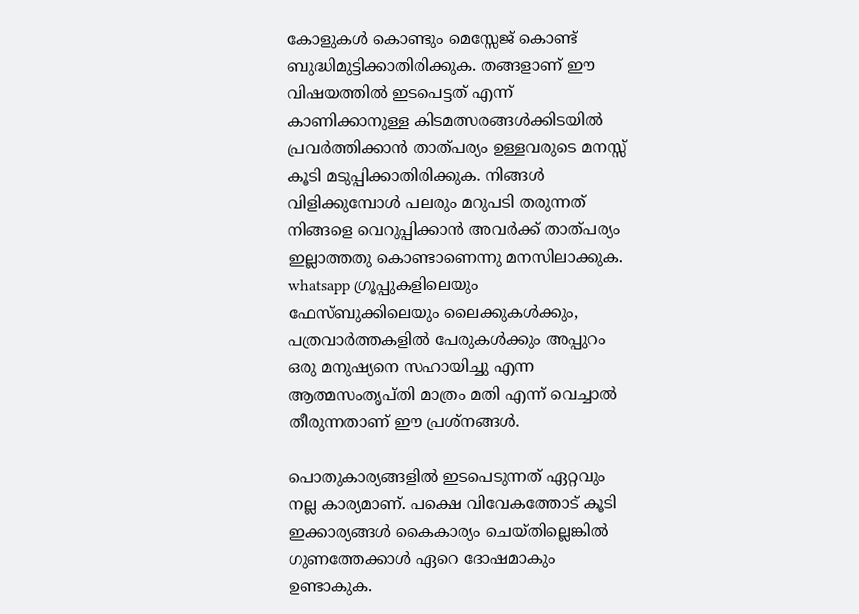കോളുകൾ കൊണ്ടും മെസ്സേജ് കൊണ്ട് ബുദ്ധിമുട്ടിക്കാതിരിക്കുക. തങ്ങളാണ് ഈ വിഷയത്തിൽ ഇടപെട്ടത് എന്ന് കാണിക്കാനുള്ള കിടമത്സരങ്ങൾക്കിടയിൽ പ്രവർത്തിക്കാൻ താത്പര്യം ഉള്ളവരുടെ മനസ്സ് കൂടി മടുപ്പിക്കാതിരിക്കുക. നിങ്ങൾ വിളിക്കുമ്പോൾ പലരും മറുപടി തരുന്നത് നിങ്ങളെ വെറുപ്പിക്കാൻ അവർക്ക് താത്പര്യം ഇല്ലാത്തതു കൊണ്ടാണെന്നു മനസിലാക്കുക. whatsapp ഗ്രൂപ്പുകളിലെയും ഫേസ്ബുക്കിലെയും ലൈക്കുകൾക്കും, പത്രവാർത്തകളിൽ പേരുകൾക്കും അപ്പുറം ഒരു മനുഷ്യനെ സഹായിച്ചു എന്ന ആത്മസംതൃപ്തി മാത്രം മതി എന്ന് വെച്ചാൽ തീരുന്നതാണ് ഈ പ്രശ്നങ്ങൾ.

പൊതുകാര്യങ്ങളിൽ ഇടപെടുന്നത് ഏറ്റവും നല്ല കാര്യമാണ്. പക്ഷെ വിവേകത്തോട് കൂടി ഇക്കാര്യങ്ങൾ കൈകാര്യം ചെയ്തില്ലെങ്കിൽ ഗുണത്തേക്കാൾ ഏറെ ദോഷമാകും ഉണ്ടാകുക.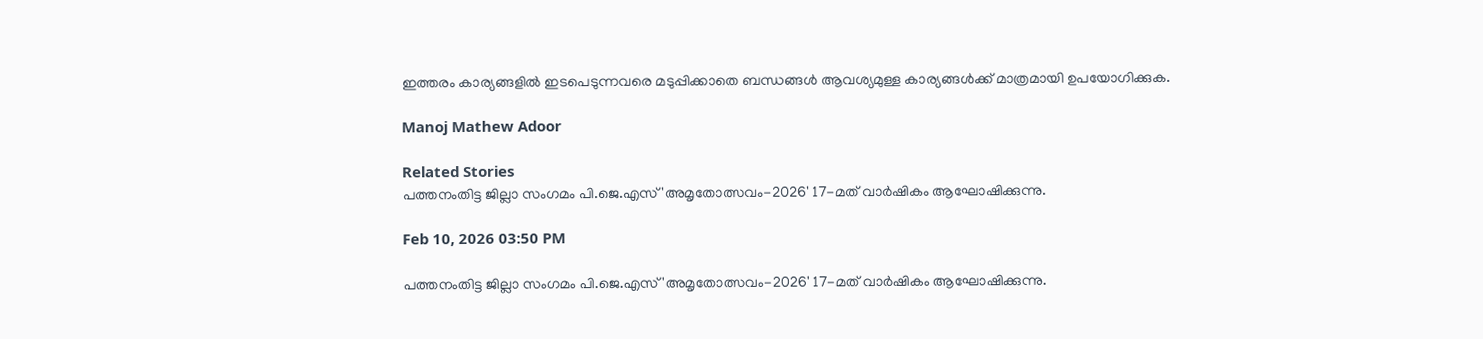ഇത്തരം കാര്യങ്ങളിൽ ഇടപെടുന്നവരെ മടുപ്പിക്കാതെ ബന്ധങ്ങൾ ആവശ്യമുള്ള കാര്യങ്ങൾക്ക് മാത്രമായി ഉപയോഗിക്കുക.

Manoj Mathew Adoor

Related Stories
പത്തനംതിട്ട ജില്ലാ സംഗമം പി.ജെ.എസ് 'അമൃതോത്സവം-2026' 17-മത് വാർഷികം ആഘോഷിക്കുന്നു.

Feb 10, 2026 03:50 PM

പത്തനംതിട്ട ജില്ലാ സംഗമം പി.ജെ.എസ് 'അമൃതോത്സവം-2026' 17-മത് വാർഷികം ആഘോഷിക്കുന്നു.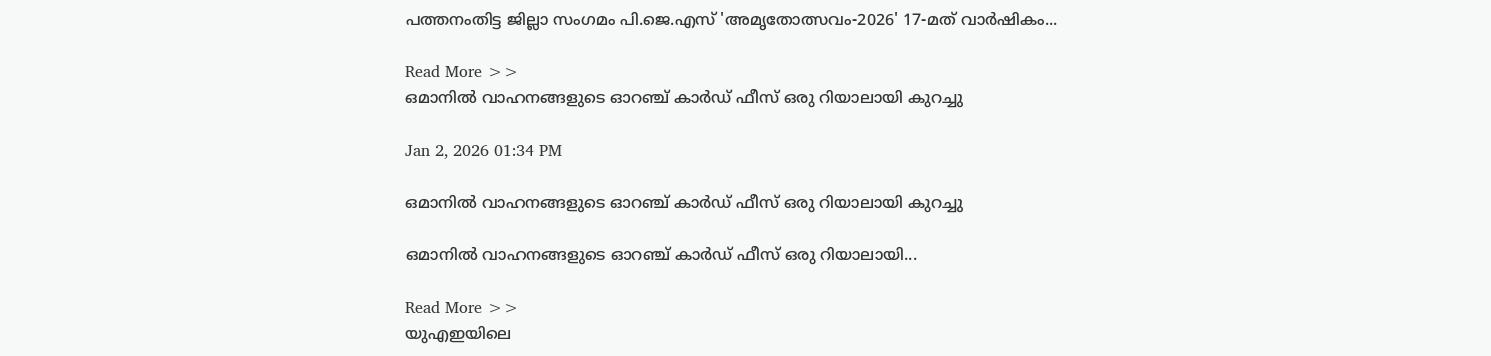പത്തനംതിട്ട ജില്ലാ സംഗമം പി.ജെ.എസ് 'അമൃതോത്സവം-2026' 17-മത് വാർഷികം...

Read More >>
ഒമാനില്‍ വാഹനങ്ങളുടെ ഓറഞ്ച് കാര്‍ഡ് ഫീസ് ഒരു റിയാലായി കുറച്ചു

Jan 2, 2026 01:34 PM

ഒമാനില്‍ വാഹനങ്ങളുടെ ഓറഞ്ച് കാര്‍ഡ് ഫീസ് ഒരു റിയാലായി കുറച്ചു

ഒമാനില്‍ വാഹനങ്ങളുടെ ഓറഞ്ച് കാര്‍ഡ് ഫീസ് ഒരു റിയാലായി...

Read More >>
യുഎഇയിലെ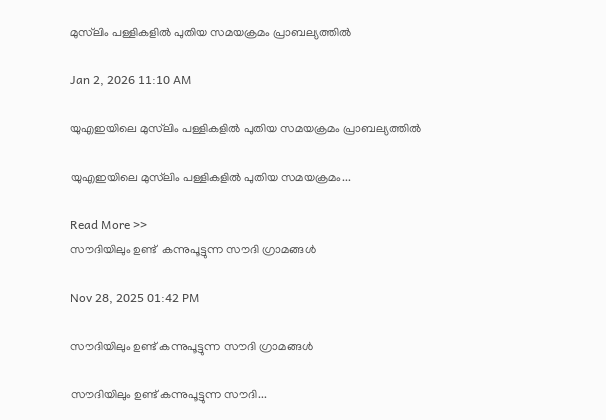മുസ്‌ലിം പള്ളികളിൽ പുതിയ സമയക്രമം പ്രാബല്യത്തിൽ

Jan 2, 2026 11:10 AM

യുഎഇയിലെ മുസ്‌ലിം പള്ളികളിൽ പുതിയ സമയക്രമം പ്രാബല്യത്തിൽ

യുഎഇയിലെ മുസ്‌ലിം പള്ളികളിൽ പുതിയ സമയക്രമം...

Read More >>
സൗദിയിലും ഉണ്ട്  കന്നുപൂട്ടുന്ന സൗദി ഗ്രാമങ്ങൾ

Nov 28, 2025 01:42 PM

സൗദിയിലും ഉണ്ട് കന്നുപൂട്ടുന്ന സൗദി ഗ്രാമങ്ങൾ

സൗദിയിലും ഉണ്ട് കന്നുപൂട്ടുന്ന സൗദി...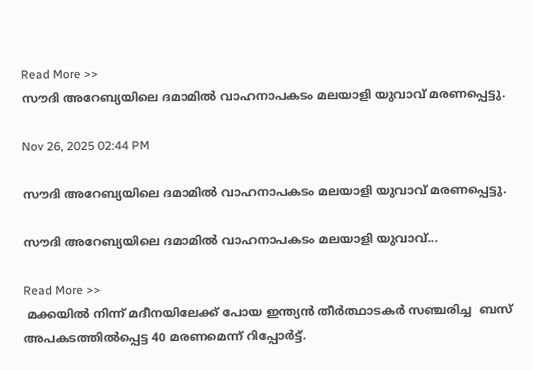Read More >>
സൗദി അറേബ്യയിലെ ദമാമിൽ വാഹനാപകടം മലയാളി യുവാവ് മരണപ്പെട്ടു.

Nov 26, 2025 02:44 PM

സൗദി അറേബ്യയിലെ ദമാമിൽ വാഹനാപകടം മലയാളി യുവാവ് മരണപ്പെട്ടു.

സൗദി അറേബ്യയിലെ ദമാമിൽ വാഹനാപകടം മലയാളി യുവാവ്...

Read More >>
 മക്കയിൽ നിന്ന് മദീനയിലേക്ക് പോയ ഇന്ത്യൻ തീർത്ഥാടകര്‍ സഞ്ചരിച്ച  ബസ് അപകടത്തിൽപ്പെട്ട 40 മരണമെന്ന് റിപ്പോർട്ട്.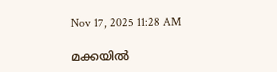Nov 17, 2025 11:28 AM

മക്കയിൽ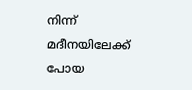നിന്ന് മദീനയിലേക്ക് പോയ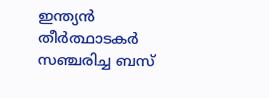ഇന്ത്യൻ തീർത്ഥാടകര്‍ സഞ്ചരിച്ച ബസ്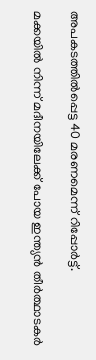അപകടത്തിൽപ്പെട്ട 40 മരണമെന്ന് റിപ്പോർട്ട്.

മക്കയിൽ നിന്ന് മദീനയിലേക്ക് പോയ ഇന്ത്യൻ തീർത്ഥാടകര്‍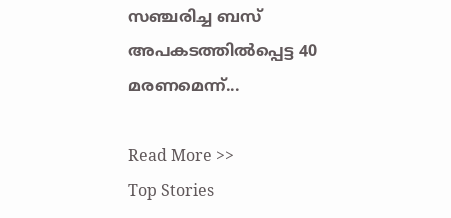സഞ്ചരിച്ച ബസ് അപകടത്തിൽപ്പെട്ട 40 മരണമെന്ന്...

Read More >>
Top Stories